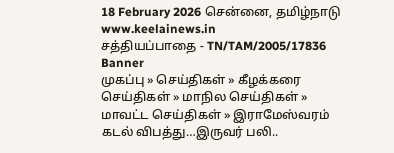18 February 2026 சென்னை, தமிழ்நாடு
www.keelainews.in
சத்தியப்பாதை - TN/TAM/2005/17836
Banner
முகப்பு » செய்திகள் » கீழக்கரை செய்திகள் » மாநில செய்திகள் » மாவட்ட செய்திகள் » இராமேஸ்வரம் கடல் விபத்து…இருவர் பலி..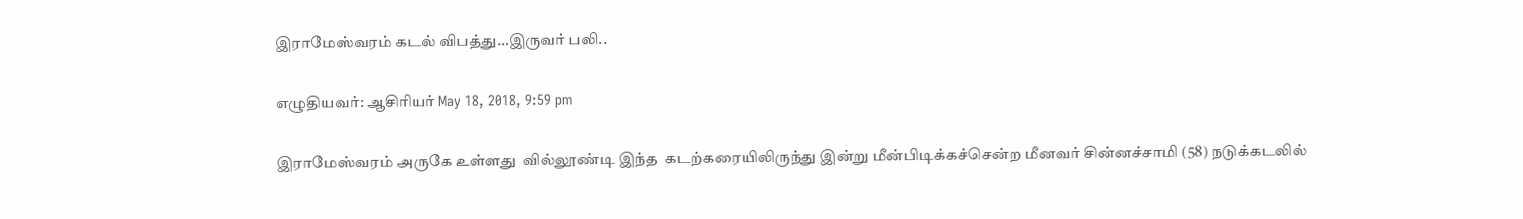இராமேஸ்வரம் கடல் விபத்து…இருவர் பலி..

எழுதியவர்: ஆசிரியர் May 18, 2018, 9:59 pm

இராமேஸ்வரம் அருகே உள்ளது  வில்லூண்டி இந்த  கடற்கரையிலிருந்து இன்று மீன்பிடிக்கச்சென்ற மீனவர் சின்னச்சாமி (58) நடுக்கடலில்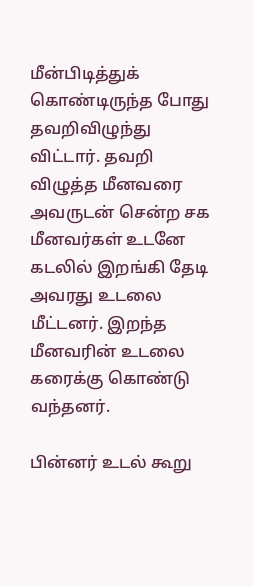மீன்பிடித்துக் கொண்டிருந்த போது தவறிவிழுந்து விட்டார். தவறி விழுத்த மீனவரை அவருடன் சென்ற சக  மீனவர்கள் உடனே கடலில் இறங்கி தேடி அவரது உடலை மீட்டனர். இறந்த மீனவரின் உடலை கரைக்கு கொண்டு வந்தனர்.

பின்னர் உடல் கூறு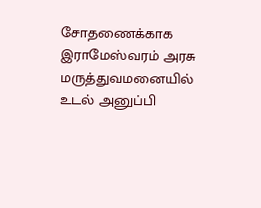சோதணைக்காக இராமேஸ்வரம் அரசு மருத்துவமனையில் உடல் அனுப்பி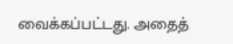வைக்கப்பட்டது. அதைத்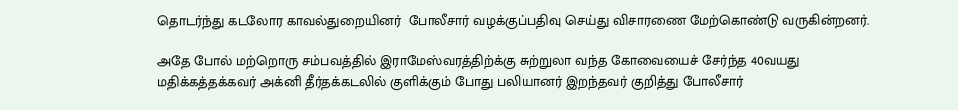தொடர்ந்து கடலோர காவல்துறையினர்  போலீசார் வழக்குப்பதிவு செய்து விசாரணை மேற்கொண்டு வருகின்றனர்.

அதே போல் மற்றொரு சம்பவத்தில் இராமேஸ்வரத்திற்க்கு சுற்றுலா வந்த கோவையைச் சேர்ந்த 40வயது மதிக்கத்தக்கவர் அக்னி தீர்தக்கடலில் குளிக்கும் போது பலியானர் இறந்தவர் குறித்து போலீசார்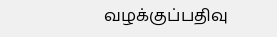வழக்குப்பதிவு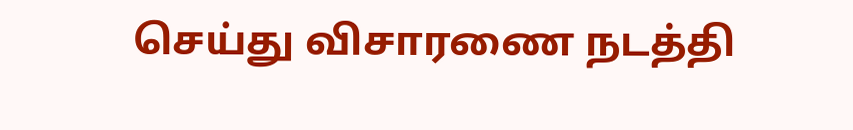செய்து விசாரணை நடத்தி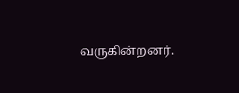வருகின்றனர்.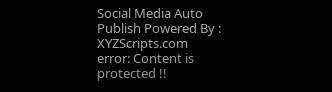Social Media Auto Publish Powered By : XYZScripts.com
error: Content is protected !!